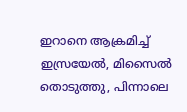ഇറാനെ ആക്രമിച്ച് ഇസ്രയേല്‍, മിസൈല്‍ തൊടുത്തു, പിന്നാലെ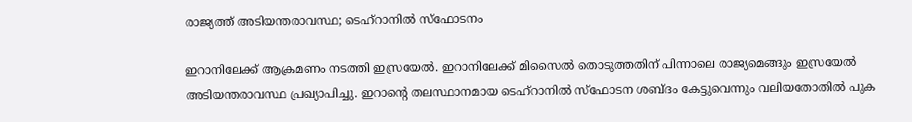രാജ്യത്ത് അടിയന്തരാവസ്ഥ; ടെഹ്‌റാനില്‍ സ്‌ഫോടനം

ഇറാനിലേക്ക് ആക്രമണം നടത്തി ഇസ്രയേല്‍. ഇറാനിലേക്ക് മിസൈല്‍ തൊടുത്തതിന് പിന്നാലെ രാജ്യമെങ്ങും ഇസ്രയേല്‍ അടിയന്തരാവസ്ഥ പ്രഖ്യാപിച്ചു. ഇറാന്റെ തലസ്ഥാനമായ ടെഹ്‌റാനില്‍ സ്‌ഫോടന ശബ്ദം കേട്ടുവെന്നും വലിയതോതില്‍ പുക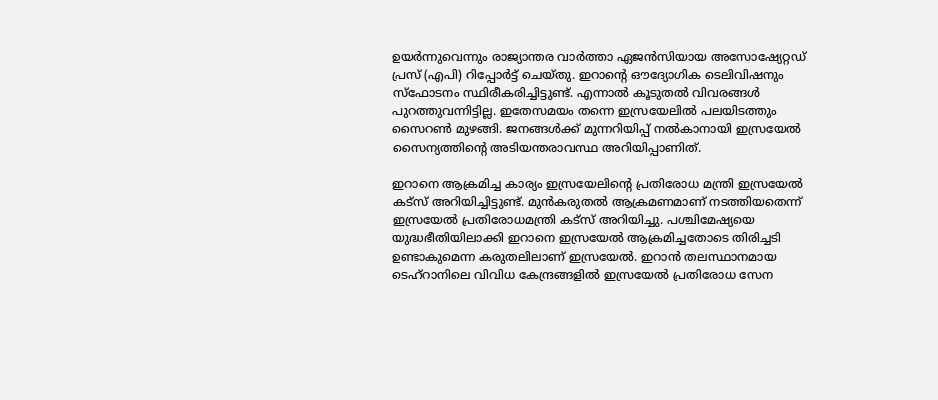ഉയര്‍ന്നുവെന്നും രാജ്യാന്തര വാര്‍ത്താ ഏജന്‍സിയായ അസോഷ്യേറ്റഡ് പ്രസ് (എപി) റിപ്പോര്‍ട്ട് ചെയ്തു. ഇറാന്റെ ഔദ്യോഗിക ടെലിവിഷനും സ്‌ഫോടനം സ്ഥിരീകരിച്ചിട്ടുണ്ട്. എന്നാല്‍ കൂടുതല്‍ വിവരങ്ങള്‍ പുറത്തുവന്നിട്ടില്ല. ഇതേസമയം തന്നെ ഇസ്രയേലില്‍ പലയിടത്തും സൈറണ്‍ മുഴങ്ങി. ജനങ്ങള്‍ക്ക് മുന്നറിയിപ്പ് നല്‍കാനായി ഇസ്രയേല്‍ സൈന്യത്തിന്റെ അടിയന്തരാവസ്ഥ അറിയിപ്പാണിത്.

ഇറാനെ ആക്രമിച്ച കാര്യം ഇസ്രയേലിന്റെ പ്രതിരോധ മന്ത്രി ഇസ്രയേല്‍ കട്‌സ് അറിയിച്ചിട്ടുണ്ട്. മുന്‍കരുതല്‍ ആക്രമണമാണ് നടത്തിയതെന്ന് ഇസ്രയേല്‍ പ്രതിരോധമന്ത്രി കട്‌സ് അറിയിച്ചു. പശ്ചിമേഷ്യയെ യുദ്ധഭീതിയിലാക്കി ഇറാനെ ഇസ്രയേല്‍ ആക്രമിച്ചതോടെ തിരിച്ചടി ഉണ്ടാകുമെന്ന കരുതലിലാണ് ഇസ്രയേല്‍. ഇറാന്‍ തലസ്ഥാനമായ ടെഹ്‌റാനിലെ വിവിധ കേന്ദ്രങ്ങളില്‍ ഇസ്രയേല്‍ പ്രതിരോധ സേന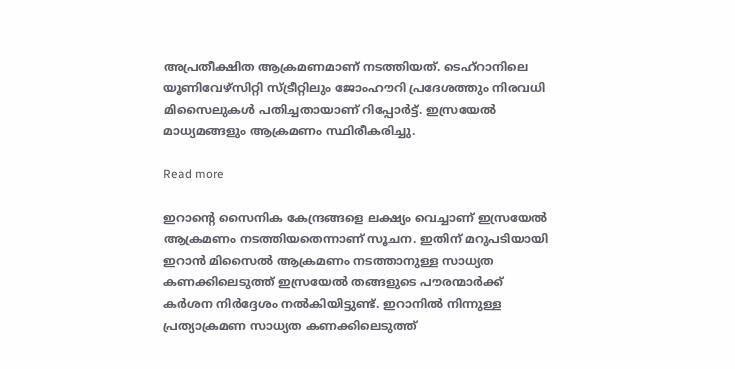അപ്രതീക്ഷിത ആക്രമണമാണ് നടത്തിയത്. ടെഹ്റാനിലെ യൂണിവേഴ്സിറ്റി സ്ട്രീറ്റിലും ജോംഹൗറി പ്രദേശത്തും നിരവധി മിസൈലുകള്‍ പതിച്ചതായാണ് റിപ്പോര്‍ട്ട്. ഇസ്രയേല്‍ മാധ്യമങ്ങളും ആക്രമണം സ്ഥിരീകരിച്ചു.

Read more

ഇറാന്റെ സൈനിക കേന്ദ്രങ്ങളെ ലക്ഷ്യം വെച്ചാണ് ഇസ്രയേല്‍ ആക്രമണം നടത്തിയതെന്നാണ് സൂചന. ഇതിന് മറുപടിയായി ഇറാന്‍ മിസൈല്‍ ആക്രമണം നടത്താനുള്ള സാധ്യത കണക്കിലെടുത്ത് ഇസ്രയേല്‍ തങ്ങളുടെ പൗരന്മാര്‍ക്ക് കര്‍ശന നിര്‍ദ്ദേശം നല്‍കിയിട്ടുണ്ട്. ഇറാനില്‍ നിന്നുള്ള പ്രത്യാക്രമണ സാധ്യത കണക്കിലെടുത്ത്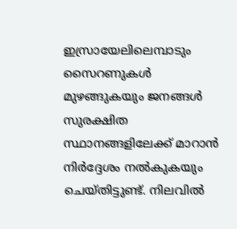ഇസ്രായേലിലെമ്പാടും സൈറണുകള്‍ മുഴങ്ങുകയും ജനങ്ങള്‍ സുരക്ഷിത സ്ഥാനങ്ങളിലേക്ക് മാറാന്‍ നിര്‍ദ്ദേശം നല്‍കുകയും ചെയ്തിട്ടുണ്ട്. നിലവില്‍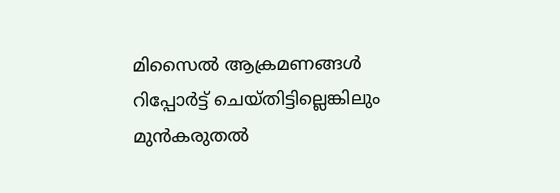മിസൈല്‍ ആക്രമണങ്ങള്‍ റിപ്പോര്‍ട്ട് ചെയ്തിട്ടില്ലെങ്കിലും മുന്‍കരുതല്‍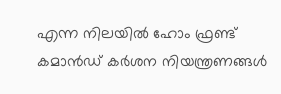എന്ന നിലയില്‍ ഹോം ഫ്രണ്ട് കമാന്‍ഡ് കര്‍ശന നിയന്ത്രണങ്ങള്‍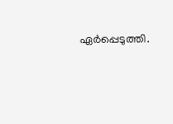ഏര്‍പ്പെടുത്തി.